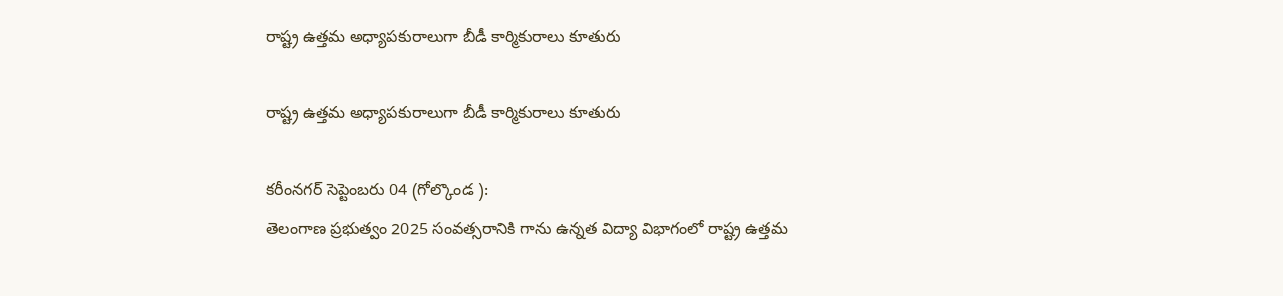రాష్ట్ర ఉత్తమ అధ్యాపకురాలుగా బీడీ కార్మికురాలు కూతురు

రాష్ట్ర ఉత్తమ అధ్యాపకురాలుగా బీడీ కార్మికురాలు కూతురు

కరీంనగర్ సెప్టెంబరు 04 (గోల్కొండ ):
తెలంగాణ ప్రభుత్వం 2025 సంవత్సరానికి గాను ఉన్నత విద్యా విభాగంలో రాష్ట్ర ఉత్తమ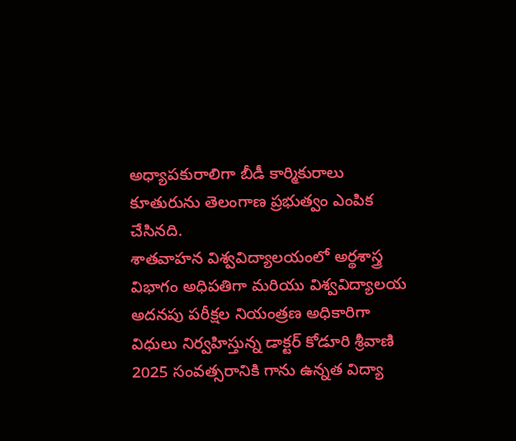అధ్యాపకురాలిగా బీడీ కార్మికురాలు కూతురును తెలంగాణ ప్రభుత్వం ఎంపిక చేసినది.
శాతవాహన విశ్వవిద్యాలయంలో అర్థశాస్త్ర విభాగం అధిపతిగా మరియు విశ్వవిద్యాలయ అదనపు పరీక్షల నియంత్రణ అధికారిగా విధులు నిర్వహిస్తున్న డాక్టర్ కోడూరి శ్రీవాణి 2025 సంవత్సరానికి గాను ఉన్నత విద్యా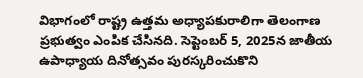విభాగంలో రాష్ట్ర ఉత్తమ అధ్యాపకురాలిగా తెలంగాణ ప్రభుత్వం ఎంపిక చేసినది. సెప్టెంబర్ 5, 2025న జాతీయ ఉపాధ్యాయ దినోత్సవం పురస్కరించుకొని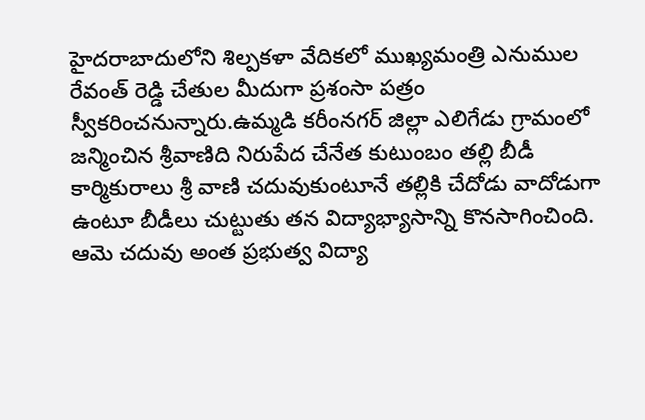హైదరాబాదులోని శిల్పకళా వేదికలో ముఖ్యమంత్రి ఎనుముల రేవంత్ రెడ్డి చేతుల మీదుగా ప్రశంసా పత్రం స్వీకరించనున్నారు.ఉమ్మడి కరీంనగర్ జిల్లా ఎలిగేడు గ్రామంలో జన్మించిన శ్రీవాణిది నిరుపేద చేనేత కుటుంబం తల్లి బీడీ కార్మికురాలు శ్రీ వాణి చదువుకుంటూనే తల్లికి చేదోడు వాదోడుగా ఉంటూ బీడీలు చుట్టుతు తన విద్యాభ్యాసాన్ని కొనసాగించింది. ఆమె చదువు అంత ప్రభుత్వ విద్యా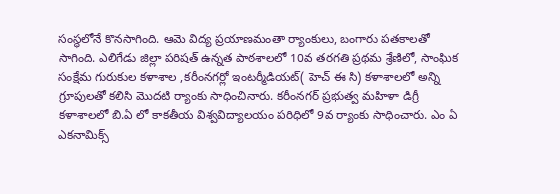సంస్థలోనే కొనసాగింది. ఆమె విద్య ప్రయాణమంతా ర్యాంకులు, బంగారు పతకాలతో సాగింది. ఎలిగేడు జిల్లా పరిషత్ ఉన్నత పాఠశాలలో 10వ తరగతి ప్రథమ శ్రేణిలో, సాంఘిక సంక్షేమ గురుకుల కళాశాల ,కరీంనగర్లో ఇంటర్మీడియట్( హెచ్ ఈ సి) కళాశాలలో అన్ని గ్రూపులతో కలిసి మొదటి ర్యాంకు సాధించినారు. కరీంనగర్ ప్రభుత్వ మహిళా డిగ్రీ కళాశాలలో బి.ఏ లో కాకతీయ విశ్వవిద్యాలయం పరిధిలో 9వ ర్యాంకు సాధించారు. ఎం ఏ ఎకనామిక్స్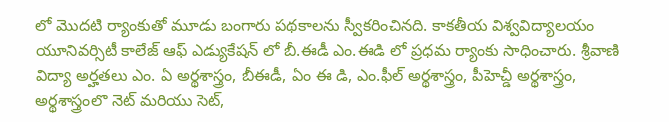లో మొదటి ర్యాంకుతో మూడు బంగారు పథకాలను స్వీకరించినది. కాకతీయ విశ్వవిద్యాలయం యూనివర్సిటీ కాలేజ్ ఆఫ్ ఎడ్యుకేషన్ లో బీ.ఈడీ ఎం.ఈడి లో ప్రధమ ర్యాంకు సాధించారు. శ్రీవాణి విద్యా అర్హతలు ఎం. ఏ అర్థశాస్త్రం, బీఈడీ, ఏం ఈ డి, ఎం.ఫీల్ అర్థశాస్త్రం, పీహెచ్డీ అర్థశాస్త్రం, అర్థశాస్త్రంలొ నెట్ మరియు సెట్,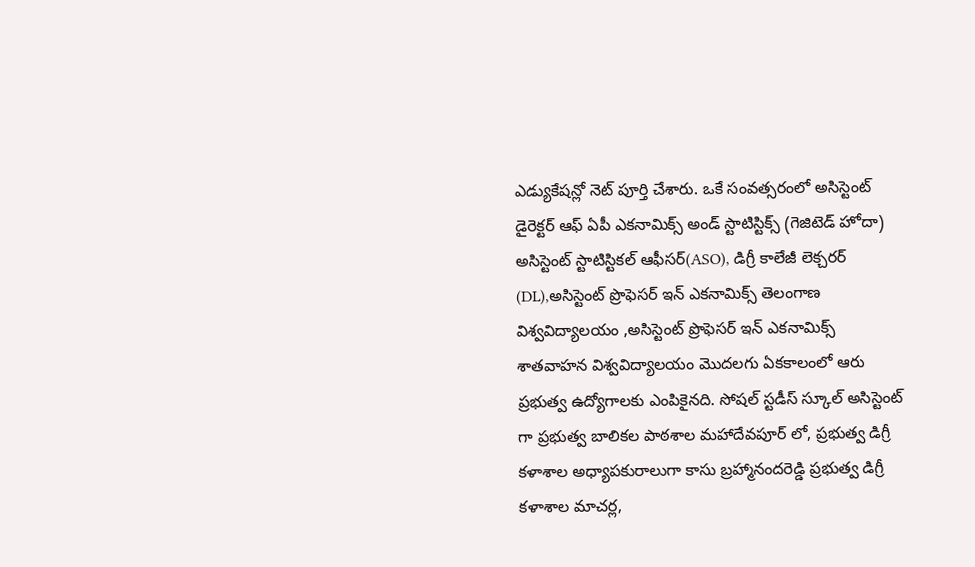ఎడ్యుకేషన్లో నెట్ పూర్తి చేశారు. ఒకే సంవత్సరంలో అసిస్టెంట్ డైరెక్టర్ ఆఫ్ ఏపీ ఎకనామిక్స్ అండ్ స్టాటిస్టిక్స్ (గెజిటెడ్ హోదా) అసిస్టెంట్ స్టాటిస్టికల్ ఆఫీసర్(ASO), డిగ్రీ కాలేజీ లెక్చరర్ (DL),అసిస్టెంట్ ప్రొఫెసర్ ఇన్ ఎకనామిక్స్ తెలంగాణ విశ్వవిద్యాలయం ,అసిస్టెంట్ ప్రొఫెసర్ ఇన్ ఎకనామిక్స్ శాతవాహన విశ్వవిద్యాలయం మొదలగు ఏకకాలంలో ఆరు ప్రభుత్వ ఉద్యోగాలకు ఎంపికైనది. సోషల్ స్టడీస్ స్కూల్ అసిస్టెంట్ గా ప్రభుత్వ బాలికల పాఠశాల మహాదేవపూర్ లో, ప్రభుత్వ డిగ్రీ కళాశాల అధ్యాపకురాలుగా కాసు బ్రహ్మానందరెడ్డి ప్రభుత్వ డిగ్రీ కళాశాల మాచర్ల,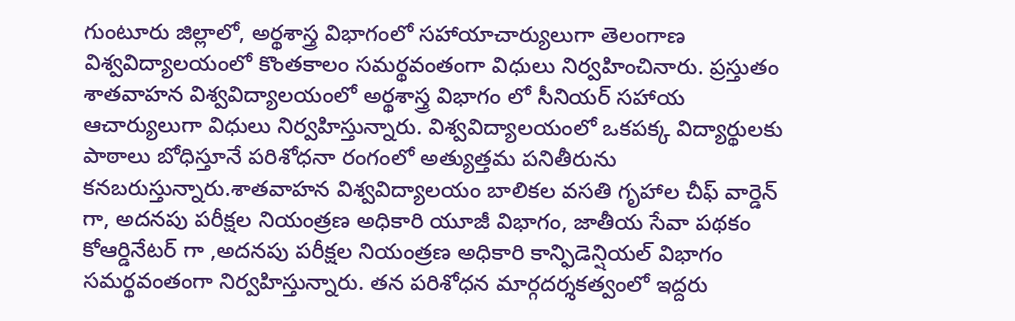గుంటూరు జిల్లాలో, అర్థశాస్త్ర విభాగంలో సహాయాచార్యులుగా తెలంగాణ విశ్వవిద్యాలయంలో కొంతకాలం సమర్థవంతంగా విధులు నిర్వహించినారు. ప్రస్తుతం శాతవాహన విశ్వవిద్యాలయంలో అర్థశాస్త్ర విభాగం లో సీనియర్ సహాయ ఆచార్యులుగా విధులు నిర్వహిస్తున్నారు. విశ్వవిద్యాలయంలో ఒకపక్క విద్యార్థులకు పాఠాలు బోధిస్తూనే పరిశోధనా రంగంలో అత్యుత్తమ పనితీరును కనబరుస్తున్నారు.శాతవాహన విశ్వవిద్యాలయం బాలికల వసతి గృహాల చీఫ్ వార్డెన్ గా, అదనపు పరీక్షల నియంత్రణ అధికారి యూజీ విభాగం, జాతీయ సేవా పథకం కోఆర్డినేటర్ గా ,అదనపు పరీక్షల నియంత్రణ అధికారి కాన్ఫిడెన్షియల్ విభాగం సమర్థవంతంగా నిర్వహిస్తున్నారు. తన పరిశోధన మార్గదర్శకత్వంలో ఇద్దరు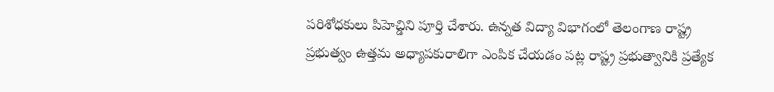పరిశోధకులు పిహెచ్డిని పూర్తి చేశారు. ఉన్నత విద్యా విభాగంలో తెలంగాణ రాష్ట్ర ప్రభుత్వం ఉత్తమ అధ్యాపకురాలిగా ఎంపిక చేయడం పట్ల రాష్ట్ర ప్రభుత్వానికి ప్రత్యేక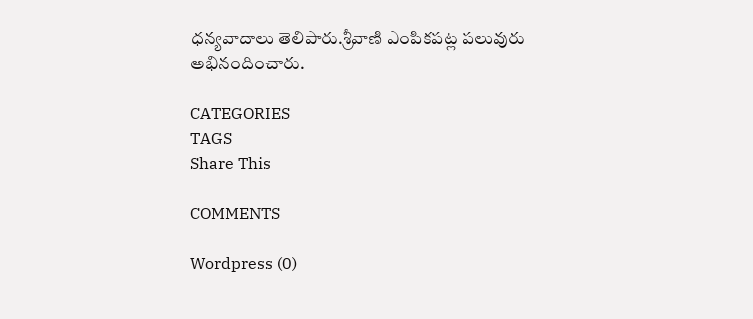ధన్యవాదాలు తెలిపారు.శ్రీవాణి ఎంపికపట్ల పలువురు అభినందించారు.

CATEGORIES
TAGS
Share This

COMMENTS

Wordpress (0)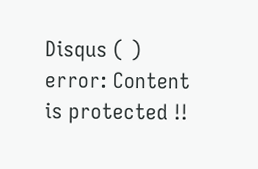Disqus ( )
error: Content is protected !!